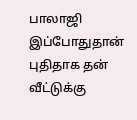பாலாஜி இப்போதுதான் புதிதாக தன் வீட்டுக்கு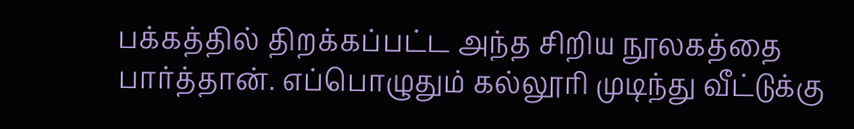பக்கத்தில் திறக்கப்பட்ட அந்த சிறிய நூலகத்தை பார்த்தான். எப்பொழுதும் கல்லூரி முடிந்து வீட்டுக்கு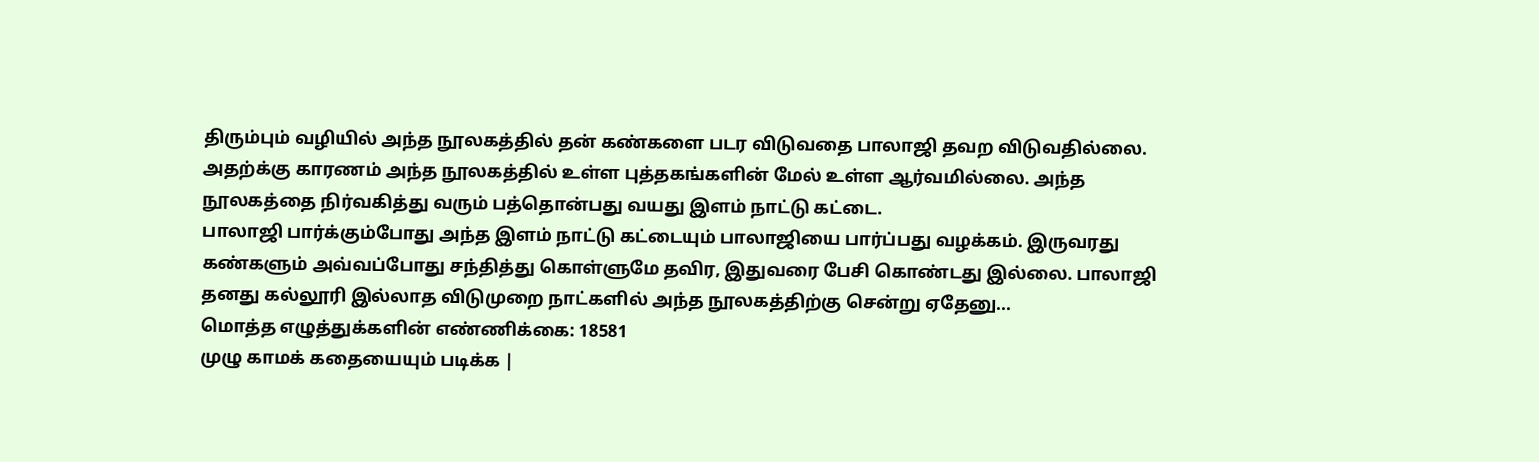திரும்பும் வழியில் அந்த நூலகத்தில் தன் கண்களை படர விடுவதை பாலாஜி தவற விடுவதில்லை. அதற்க்கு காரணம் அந்த நூலகத்தில் உள்ள புத்தகங்களின் மேல் உள்ள ஆர்வமில்லை. அந்த நூலகத்தை நிர்வகித்து வரும் பத்தொன்பது வயது இளம் நாட்டு கட்டை.
பாலாஜி பார்க்கும்போது அந்த இளம் நாட்டு கட்டையும் பாலாஜியை பார்ப்பது வழக்கம். இருவரது கண்களும் அவ்வப்போது சந்தித்து கொள்ளுமே தவிர, இதுவரை பேசி கொண்டது இல்லை. பாலாஜி தனது கல்லூரி இல்லாத விடுமுறை நாட்களில் அந்த நூலகத்திற்கு சென்று ஏதேனு...
மொத்த எழுத்துக்களின் எண்ணிக்கை: 18581
முழு காமக் கதையையும் படிக்க |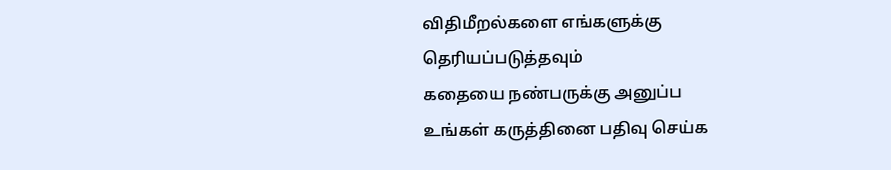விதிமீறல்களை எங்களுக்கு தெரியப்படுத்தவும்
கதையை நண்பருக்கு அனுப்ப
உங்கள் கருத்தினை பதிவு செய்க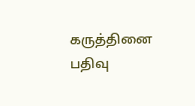கருத்தினை பதிவு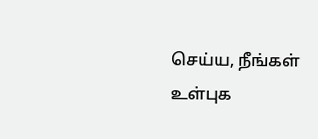செய்ய, நீங்கள் உள்புக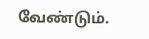வேண்டும்.